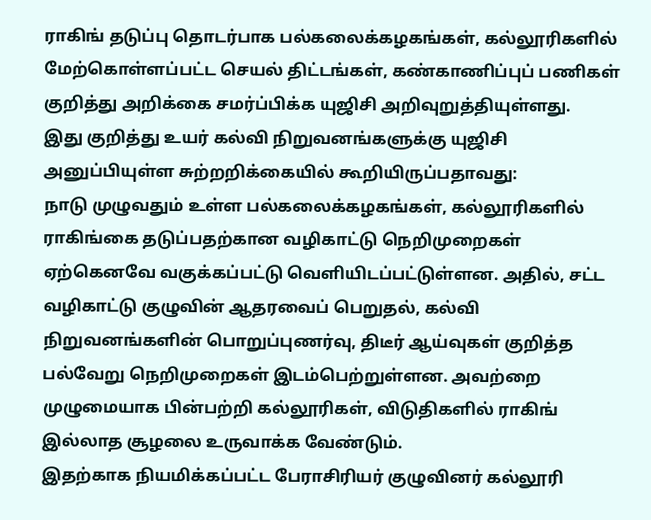ராகிங் தடுப்பு தொடர்பாக பல்கலைக்கழகங்கள், கல்லூரிகளில் மேற்கொள்ளப்பட்ட செயல் திட்டங்கள், கண்காணிப்புப் பணிகள் குறித்து அறிக்கை சமர்ப்பிக்க யுஜிசி அறிவுறுத்தியுள்ளது.
இது குறித்து உயர் கல்வி நிறுவனங்களுக்கு யுஜிசி அனுப்பியுள்ள சுற்றறிக்கையில் கூறியிருப்பதாவது:
நாடு முழுவதும் உள்ள பல்கலைக்கழகங்கள், கல்லூரிகளில் ராகிங்கை தடுப்பதற்கான வழிகாட்டு நெறிமுறைகள் ஏற்கெனவே வகுக்கப்பட்டு வெளியிடப்பட்டுள்ளன. அதில், சட்ட வழிகாட்டு குழுவின் ஆதரவைப் பெறுதல், கல்வி நிறுவனங்களின் பொறுப்புணர்வு, திடீர் ஆய்வுகள் குறித்த பல்வேறு நெறிமுறைகள் இடம்பெற்றுள்ளன. அவற்றை முழுமையாக பின்பற்றி கல்லூரிகள், விடுதிகளில் ராகிங் இல்லாத சூழலை உருவாக்க வேண்டும்.
இதற்காக நியமிக்கப்பட்ட பேராசிரியர் குழுவினர் கல்லூரி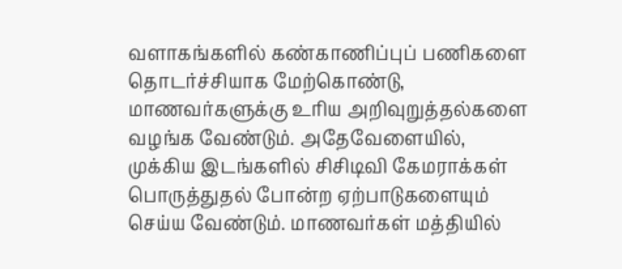வளாகங்களில் கண்காணிப்புப் பணிகளை தொடர்ச்சியாக மேற்கொண்டு, மாணவர்களுக்கு உரிய அறிவுறுத்தல்களை வழங்க வேண்டும். அதேவேளையில், முக்கிய இடங்களில் சிசிடிவி கேமராக்கள் பொருத்துதல் போன்ற ஏற்பாடுகளையும் செய்ய வேண்டும். மாணவர்கள் மத்தியில்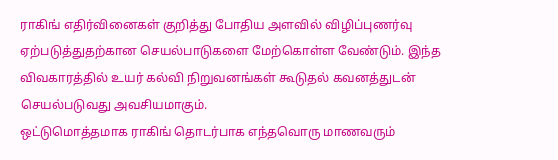ராகிங் எதிர்வினைகள் குறித்து போதிய அளவில் விழிப்புணர்வு ஏற்படுத்துதற்கான செயல்பாடுகளை மேற்கொள்ள வேண்டும். இந்த விவகாரத்தில் உயர் கல்வி நிறுவனங்கள் கூடுதல் கவனத்துடன் செயல்படுவது அவசியமாகும்.
ஒட்டுமொத்தமாக ராகிங் தொடர்பாக எந்தவொரு மாணவரும்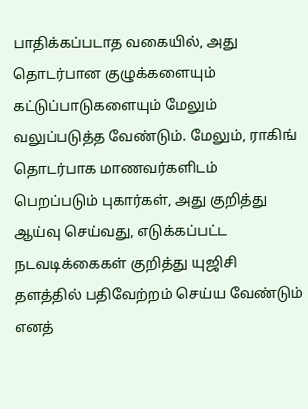பாதிக்கப்படாத வகையில், அது தொடர்பான குழுக்களையும் கட்டுப்பாடுகளையும் மேலும் வலுப்படுத்த வேண்டும். மேலும், ராகிங் தொடர்பாக மாணவர்களிடம் பெறப்படும் புகார்கள், அது குறித்து ஆய்வு செய்வது, எடுக்கப்பட்ட நடவடிக்கைகள் குறித்து யுஜிசி தளத்தில் பதிவேற்றம் செய்ய வேண்டும் எனத்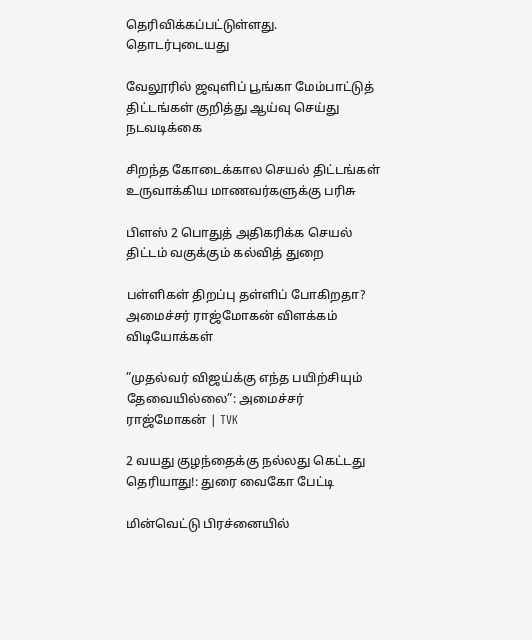தெரிவிக்கப்பட்டுள்ளது.
தொடர்புடையது

வேலூரில் ஜவுளிப் பூங்கா மேம்பாட்டுத் திட்டங்கள் குறித்து ஆய்வு செய்து நடவடிக்கை

சிறந்த கோடைக்கால செயல் திட்டங்கள் உருவாக்கிய மாணவர்களுக்கு பரிசு

பிளஸ் 2 பொதுத் அதிகரிக்க செயல் திட்டம் வகுக்கும் கல்வித் துறை

பள்ளிகள் திறப்பு தள்ளிப் போகிறதா? அமைச்சர் ராஜ்மோகன் விளக்கம்
விடியோக்கள்

”முதல்வர் விஜய்க்கு எந்த பயிற்சியும் தேவையில்லை”: அமைச்சர் ராஜ்மோகன் | TVK

2 வயது குழந்தைக்கு நல்லது கெட்டது தெரியாது!: துரை வைகோ பேட்டி

மின்வெட்டு பிரச்னையில்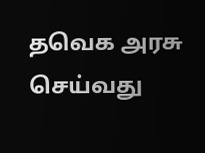தவெக அரசு செய்வது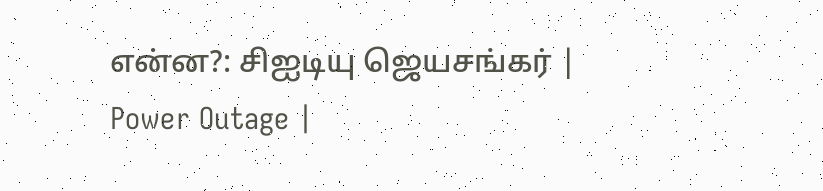என்ன?: சிஐடியு ஜெயசங்கர் | Power Outage |